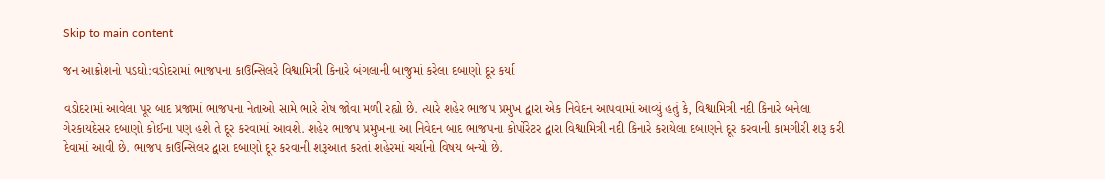Skip to main content

જન આક્રોશનો પડઘો:વડોદરામાં ભાજપના કાઉન્સિલરે વિશ્વામિત્રી કિનારે બંગલાની બાજુમાં કરેલા દબાણો દૂર કર્યા

વડોદરામાં આવેલા પૂર બાદ પ્રજામાં ભાજપના નેતાઓ સામે ભારે રોષ જોવા મળી રહ્યો છે. ત્યારે શહેર ભાજપ પ્રમુખ દ્વારા એક નિવેદન આપવામાં આવ્યું હતું કે, વિશ્વામિત્રી નદી કિનારે બનેલા ગેરકાયદેસર દબાણો કોઈના પણ હશે તે દૂર કરવામાં આવશે. શહેર ભાજપ પ્રમુખના આ નિવેદન બાદ ભાજપના કોર્પોરેટર દ્વારા વિશ્વામિત્રી નદી કિનારે કરાયેલા દબાણને દૂર કરવાની કામગીરી શરૂ કરી દેવામાં આવી છે. ભાજપ કાઉન્સિલર દ્વારા દબાણો દૂર કરવાની શરૂઆત કરતાં શહેરમાં ચર્ચાનો વિષય બન્યો છે.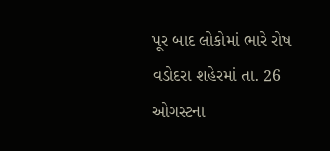પૂર બાદ લોકોમાં ભારે રોષ
વડોદરા શહેરમાં તા. 26 ઓગસ્ટના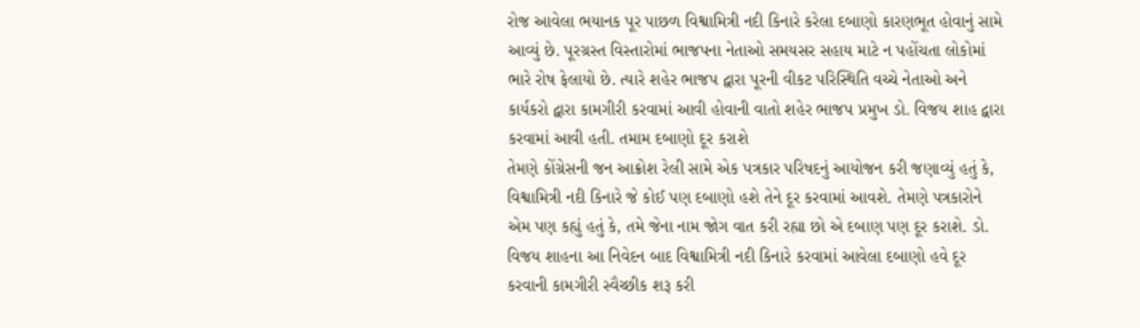રોજ આવેલા ભયાનક પૂર પાછળ વિશ્વામિત્રી નદી કિનારે કરેલા દબાણો કારણભૂત હોવાનું સામે આવ્યું છે. પૂરગ્રસ્ત વિસ્તારોમાં ભાજપના નેતાઓ સમયસર સહાય માટે ન પહોંચતા લોકોમાં ભારે રોષ ફેલાયો છે. ત્યારે શહેર ભાજપ દ્વારા પૂરની વીકટ પરિસ્થિતિ વચ્ચે નેતાઓ અને કાર્યકરો દ્વારા કામગીરી કરવામાં આવી હોવાની વાતો શહેર ભાજપ પ્રમુખ ડો. વિજય શાહ દ્વારા કરવામાં આવી હતી. તમામ દબાણો દૂર કરાશે
તેમણે કોંગ્રેસની જન આક્રોશ રેલી સામે એક પત્રકાર પરિષદનું આયોજન કરી જણાવ્યું હતું કે, વિશ્વામિત્રી નદી કિનારે જે કોઈ પણ દબાણો હશે તેને દૂર કરવામાં આવશે. તેમણે પત્રકારોને એમ પણ કહ્યું હતું કે, તમે જેના નામ જોગ વાત કરી રહ્યા છો એ દબાણ પણ દૂર કરાશે. ડો. વિજય શાહના આ નિવેદન બાદ વિશ્વામિત્રી નદી કિનારે કરવામાં આવેલા દબાણો હવે દૂર કરવાની કામગીરી સ્વૈચ્છીક શરૂ કરી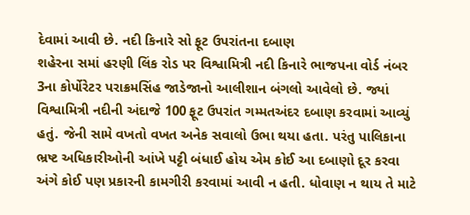દેવામાં આવી છે. નદી કિનારે સો ફૂટ ઉપરાંતના દબાણ
શહેરના સમાં હરણી લિંક રોડ પર વિશ્વામિત્રી નદી કિનારે ભાજપના વોર્ડ નંબર 3ના કોર્પોરેટર પરાક્રમસિંહ જાડેજાનો આલીશાન બંગલો આવેલો છે. જ્યાં વિશ્વામિત્રી નદીની અંદાજે 100 ફૂટ ઉપરાંત ગમ્મતઅંદર દબાણ કરવામાં આવ્યું હતું. જેની સામે વખતો વખત અનેક સવાલો ઉભા થયા હતા. પરંતુ પાલિકાના ભ્રષ્ટ અધિકારીઓની આંખે પટ્ટી બંધાઈ હોય એમ કોઈ આ દબાણો દૂર કરવા અંગે કોઈ પણ પ્રકારની કામગીરી કરવામાં આવી ન હતી. ધોવાણ ન થાય તે માટે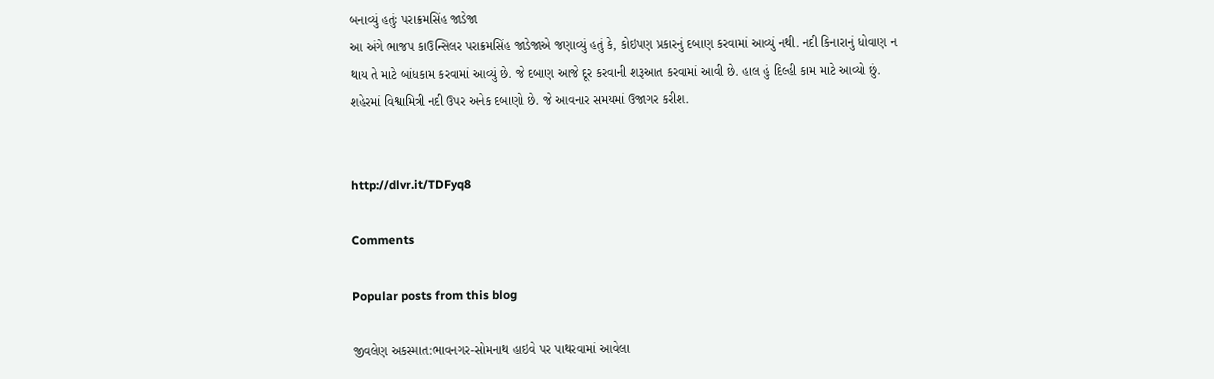બનાવ્યું હતુંઃ પરાક્રમસિંહ જાડેજા
આ અંગે ભાજપ કાઉન્સિલર પરાક્રમસિંહ જાડેજાએ જણાવ્યું હતું કે, કોઇપણ પ્રકારનું દબાણ કરવામાં આવ્યું નથી. નદી કિનારાનું ધોવાણ ન થાય તે માટે બાંધકામ કરવામાં આવ્યું છે. જે દબાણ આજે દૂર કરવાની શરૂઆત કરવામાં આવી છે. હાલ હું દિલ્હી કામ માટે આવ્યો છું. શહેરમાં વિશ્વામિત્રી નદી ઉપર અનેક દબાણો છે. જે આવનાર સમયમાં ઉજાગર કરીશ.


http://dlvr.it/TDFyq8

Comments

Popular posts from this blog

જીવલેણ અકસ્માત:ભાવનગર-સોમનાથ હાઇવે પર પાથરવામાં આવેલા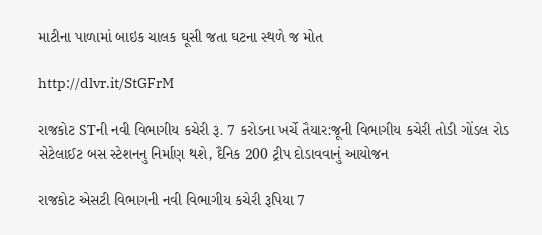માટીના પાળામાં બાઇક ચાલક ઘૂસી જતા ઘટના સ્થળે જ મોત

http://dlvr.it/StGFrM

રાજકોટ STની નવી વિભાગીય કચેરી રૂ. 7 કરોડના ખર્ચે તૈયાર:જૂની વિભાગીય કચેરી તોડી ગોંડલ રોડ સેટેલાઈટ બસ સ્ટેશનનુ નિર્માણ થશે, દૈનિક 200 ટ્રીપ દોડાવવાનું આયોજન

રાજકોટ એસટી વિભાગની નવી વિભાગીય કચેરી રૂપિયા 7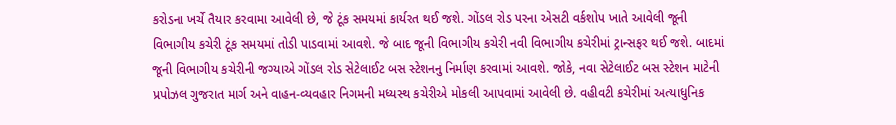કરોડના ખર્ચે તૈયાર કરવામા આવેલી છે, જે ટૂંક સમયમાં કાર્યરત થઈ જશે. ગોંડલ રોડ પરના એસટી વર્કશોપ ખાતે આવેલી જૂની વિભાગીય કચેરી ટૂંક સમયમાં તોડી પાડવામાં આવશે. જે બાદ જૂની વિભાગીય કચેરી નવી વિભાગીય કચેરીમાં ટ્રાન્સફર થઈ જશે. બાદમાં જૂની વિભાગીય કચેરીની જગ્યાએ ગોંડલ રોડ સેટેલાઈટ બસ સ્ટેશનનુ નિર્માણ કરવામાં આવશે. જોકે, નવા સેટેલાઈટ બસ સ્ટેશન માટેની પ્રપોઝલ ગુજરાત માર્ગ અને વાહન-વ્યવહાર નિગમની મધ્યસ્થ કચેરીએ મોકલી આપવામાં આવેલી છે. વહીવટી કચેરીમાં અત્યાધુનિક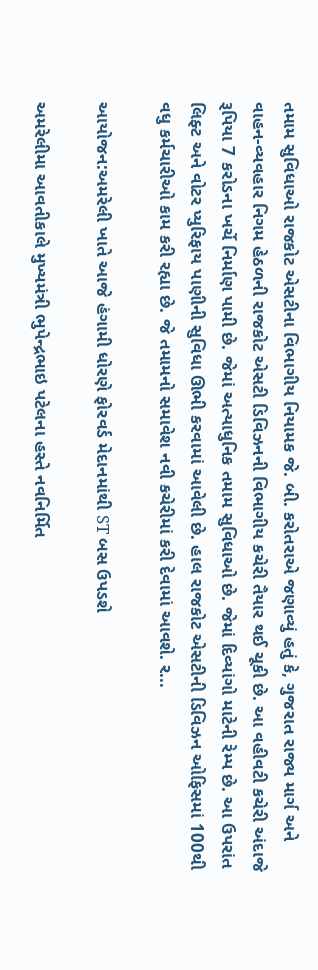તમામ સુવિધાઓ રાજકોટ એસટીના વિભાગીય નિયામક જે. બી. કરોતરાએ જણાવ્યું હતું કે, ગુજરાત રાજ્ય માર્ગ અને વાહન-વ્યવહાર નિગમ હેઠળની રાજકોટ એસટી ડિવિઝનની વિભાગીય કચેરી તૈયાર થઈ ચૂકી છે. આ વહીવટી કચેરી અંદાજે રૂપિયા 7 કરોડના ખર્ચે નિર્માણ પામી છે. જેમાં અત્યાધુનિક તમામ સુવિધાઓ છે. જેમાં દિવ્યાંગો માટેની રેમ્પ છે. આ ઉપરાંત લિફ્ટ અને વોટર પ્યુરિફાય પાણીની સુવિધા ઊભી કરવામાં આવેલી છે. હાલ રાજકોટ એસટીની ડિવિઝન ઓફિસમાં 100થી વધુ કર્મચારીઓ કામ કરી રહ્યા છે. જે તમામનો સમાવેશ નવી કચેરીમાં કરી દેવામાં આવશે. ર...

આયોજન:અમરેલી ખાતે આજે હંગામી ધોરણે ફોરવર્ડ મેદાનમાંથી ST બસ ઉપડશે

અમરેલીમા આવતીકાલે મુખ્યમંત્રી ભુપેન્દ્રભાઇ પટેલના હસ્તે નવનિર્મિત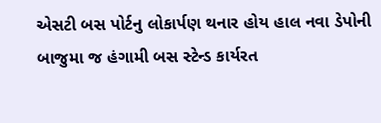એસટી બસ પોર્ટનુ લોકાર્પણ થનાર હોય હાલ નવા ડેપોની બાજુમા જ હંગામી બસ સ્ટેન્ડ કાર્યરત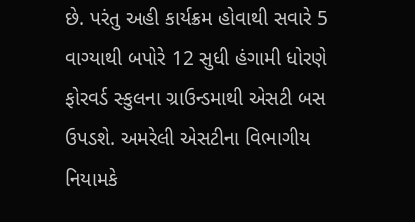છે. પરંતુ અહી કાર્યક્રમ હોવાથી સવારે 5 વાગ્યાથી બપોરે 12 સુધી હંગામી ધોરણે ફોરવર્ડ સ્કુલના ગ્રાઉન્ડમાથી એસટી બસ ઉપડશે. અમરેલી એસટીના વિભાગીય નિયામકે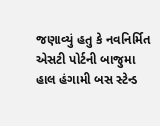જણાવ્યું હતુ કે નવનિર્મિત એસટી પોર્ટની બાજુમા હાલ હંગામી બસ સ્ટેન્ડ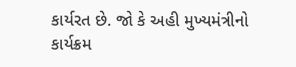કાર્યરત છે. જો કે અહી મુખ્યમંત્રીનો કાર્યક્રમ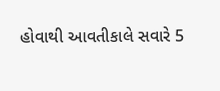હોવાથી આવતીકાલે સવારે 5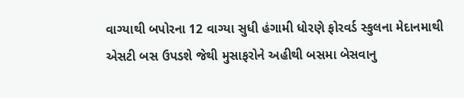વાગ્યાથી બપોરના 12 વાગ્યા સુધી હંગામી ધોરણે ફોરવર્ડ સ્કુલના મેદાનમાથી એસટી બસ ઉપડશે જેથી મુસાફરોને અહીથી બસમા બેસવાનુ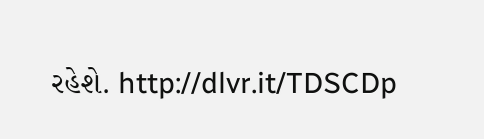રહેશે. http://dlvr.it/TDSCDp